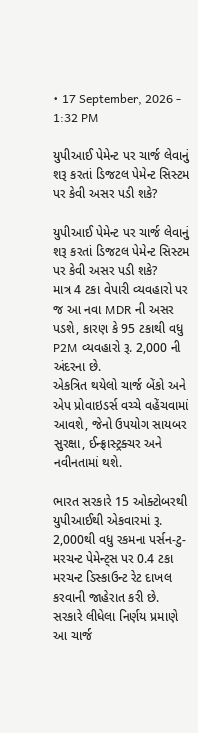• 17 September, 2026 - 1:32 PM

યુપીઆઈ પેમેન્ટ પર ચાર્જ લેવાનું શરૂ કરતાં ડિજટલ પેમેન્ટ સિસ્ટમ પર કેવી અસર પડી શકે?

યુપીઆઈ પેમેન્ટ પર ચાર્જ લેવાનું શરૂ કરતાં ડિજટલ પેમેન્ટ સિસ્ટમ પર કેવી અસર પડી શકે?
માત્ર 4 ટકા વેપારી વ્યવહારો પર જ આ નવા MDR ની અસર પડશે, કારણ કે 95 ટકાથી વધુ P2M વ્યવહારો રૂ. 2,000 ની અંદરના છે.
એકત્રિત થયેલો ચાર્જ બેંકો અને એપ પ્રોવાઇડર્સ વચ્ચે વહેંચવામાં આવશે, જેનો ઉપયોગ સાયબર સુરક્ષા, ઈન્ફ્રાસ્ટ્રક્ચર અને નવીનતામાં થશે.

ભારત સરકારે 15 ઓક્ટોબરથી યુપીઆઈથી એકવારમાં રૂ. 2,000થી વધુ રકમના પર્સન-ટુ-મરચન્ટ પેમેન્ટ્સ પર 0.4 ટકા મરચન્ટ ડિસ્કાઉન્ટ રેટ દાખલ કરવાની જાહેરાત કરી છે. સરકારે લીધેલા નિર્ણય પ્રમાણે આ ચાર્જ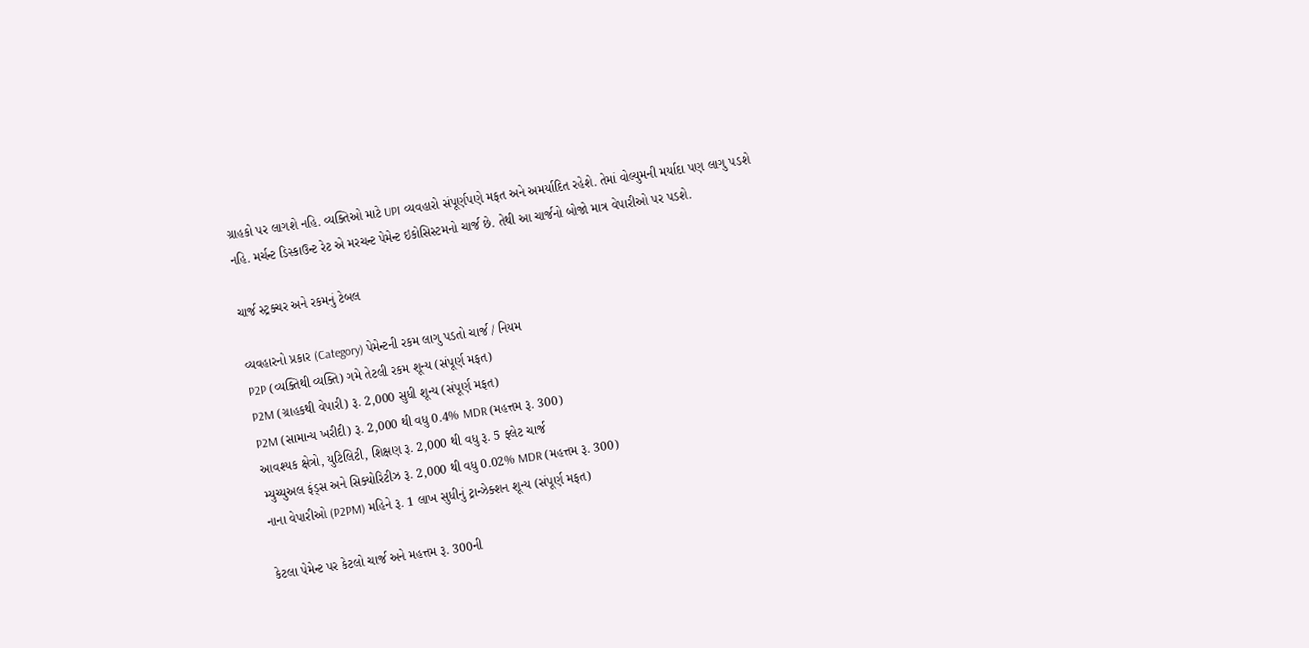ગ્રાહકો પર લાગશે નહિ. વ્યક્તિઓ માટે UPI વ્યવહારો સંપૂર્ણપણે મફત અને અમર્યાદિત રહેશે. તેમાં વોલ્યુમની મર્યાદા પણ લાગુ પડશે નહિ. મર્ચન્ટ ડિસ્કાઉન્ટ રેટ એ મરચન્ટ પેમેન્ટ ઇકોસિસ્ટમનો ચાર્જ છે. તેથી આ ચાર્જનો બોજો માત્ર વેપારીઓ પર પડશે.

ચાર્જ સ્ટ્રક્ચર અને રકમનું ટેબલ

વ્યવહારનો પ્રકાર (Category) પેમેન્ટની રકમ લાગુ પડતો ચાર્જ / નિયમ
P2P (વ્યક્તિથી વ્યક્તિ) ગમે તેટલી રકમ શૂન્ય (સંપૂર્ણ મફત)
P2M (ગ્રાહકથી વેપારી) રૂ. 2,000 સુધી શૂન્ય (સંપૂર્ણ મફત)
P2M (સામાન્ય ખરીદી) રૂ. 2,000 થી વધુ 0.4% MDR (મહત્તમ રૂ. 300)
આવશ્યક ક્ષેત્રો, યુટિલિટી, શિક્ષણ રૂ. 2,000 થી વધુ રૂ. 5 ફ્લેટ ચાર્જ
મ્યુચ્યુઅલ ફંડ્સ અને સિક્યોરિટીઝ રૂ. 2,000 થી વધુ 0.02% MDR (મહત્તમ રૂ. 300)
નાના વેપારીઓ (P2PM) મહિને રૂ. 1 લાખ સુધીનું ટ્રાન્ઝેક્શન શૂન્ય (સંપૂર્ણ મફત)

કેટલા પેમેન્ટ પર કેટલો ચાર્જ અને મહત્તમ રૂ. 300ની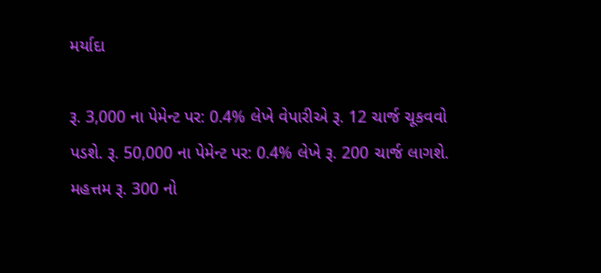મર્યાદા

રૂ. 3,000 ના પેમેન્ટ પર: 0.4% લેખે વેપારીએ રૂ. 12 ચાર્જ ચૂકવવો પડશે. રૂ. 50,000 ના પેમેન્ટ પર: 0.4% લેખે રૂ. 200 ચાર્જ લાગશે.
મહત્તમ રૂ. 300 નો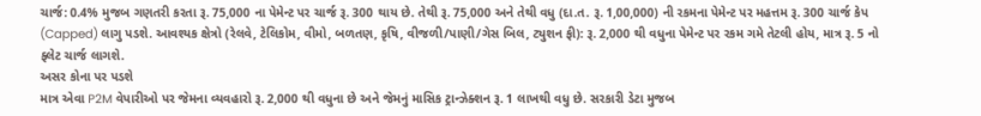ચાર્જ: 0.4% મુજબ ગણતરી કરતા રૂ. 75,000 ના પેમેન્ટ પર ચાર્જ રૂ. 300 થાય છે. તેથી રૂ. 75,000 અને તેથી વધુ (દા.ત. રૂ. 1,00,000) ની રકમના પેમેન્ટ પર મહત્તમ રૂ. 300 ચાર્જ કેપ (Capped) લાગુ પડશે. આવશ્યક ક્ષેત્રો (રેલવે, ટેલિકોમ, વીમો, બળતણ, કૃષિ, વીજળી/પાણી/ગેસ બિલ, ટ્યુશન ફી): રૂ. 2,000 થી વધુના પેમેન્ટ પર રકમ ગમે તેટલી હોય, માત્ર રૂ. 5 નો ફ્લેટ ચાર્જ લાગશે.
અસર કોના પર પડશે
માત્ર એવા P2M વેપારીઓ પર જેમના વ્યવહારો રૂ. 2,000 થી વધુના છે અને જેમનું માસિક ટ્રાન્ઝેક્શન રૂ. 1 લાખથી વધુ છે. સરકારી ડેટા મુજબ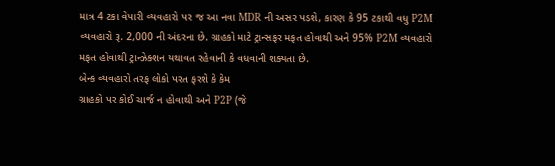માત્ર 4 ટકા વેપારી વ્યવહારો પર જ આ નવા MDR ની અસર પડશે, કારણ કે 95 ટકાથી વધુ P2M વ્યવહારો રૂ. 2,000 ની અંદરના છે. ગ્રાહકો માટે ટ્રાન્સફર મફત હોવાથી અને 95% P2M વ્યવહારો મફત હોવાથી ટ્રાન્ઝેક્શન યથાવત રહેવાની કે વધવાની શક્યતા છે.
બેન્ક વ્યવહારો તરફ લોકો પરત ફરશે કે કેમ
ગ્રાહકો પર કોઈ ચાર્જ ન હોવાથી અને P2P (જે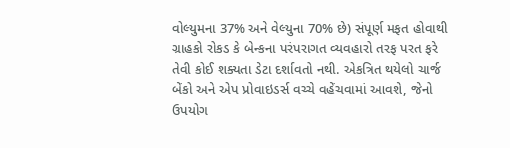વોલ્યુમના 37% અને વેલ્યુના 70% છે) સંપૂર્ણ મફત હોવાથી ગ્રાહકો રોકડ કે બેન્કના પરંપરાગત વ્યવહારો તરફ પરત ફરે તેવી કોઈ શક્યતા ડેટા દર્શાવતો નથી. એકત્રિત થયેલો ચાર્જ બેંકો અને એપ પ્રોવાઇડર્સ વચ્ચે વહેંચવામાં આવશે, જેનો ઉપયોગ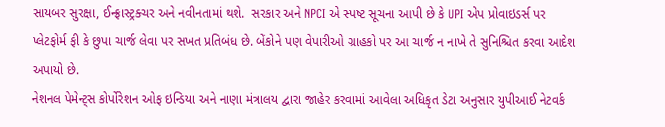સાયબર સુરક્ષા, ઈન્ફ્રાસ્ટ્રક્ચર અને નવીનતામાં થશે.  સરકાર અને NPCI એ સ્પષ્ટ સૂચના આપી છે કે UPI એપ પ્રોવાઇડર્સ પર પ્લેટફોર્મ ફી કે છુપા ચાર્જ લેવા પર સખત પ્રતિબંધ છે. બેંકોને પણ વેપારીઓ ગ્રાહકો પર આ ચાર્જ ન નાખે તે સુનિશ્ચિત કરવા આદેશ અપાયો છે.
નેશનલ પેમેન્ટ્સ કોર્પોરેશન ઓફ ઇન્ડિયા અને નાણા મંત્રાલય દ્વારા જાહેર કરવામાં આવેલા અધિકૃત ડેટા અનુસાર યુપીઆઈ નેટવર્ક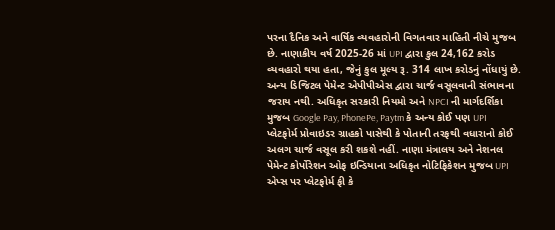પરના દૈનિક અને વાર્ષિક વ્યવહારોની વિગતવાર માહિતી નીચે મુજબ છે. નાણાકીય વર્ષ 2025-26 માં UPI દ્વારા કુલ 24,162 કરોડ વ્યવહારો થયા હતા, જેનું કુલ મૂલ્ય રૂ. 314 લાખ કરોડનું નોંધાયું છે. અન્ય ડિજિટલ પેમેન્ટ એપીપીએસ દ્વારા ચાર્જ વસૂલવાની સંભાવના જરાય નથી. અધિકૃત સરકારી નિયમો અને NPCI ની માર્ગદર્શિકા મુજબ Google Pay, PhonePe, Paytm કે અન્ય કોઈ પણ UPI પ્લેટફોર્મ પ્રોવાઇડર ગ્રાહકો પાસેથી કે પોતાની તરફથી વધારાનો કોઈ અલગ ચાર્જ વસૂલ કરી શકશે નહીં. નાણા મંત્રાલય અને નેશનલ પેમેન્ટ કોર્પોરેશન ઓફ ઇન્ડિયાના અધિકૃત નોટિફિકેશન મુજબ UPI એપ્સ પર પ્લેટફોર્મ ફી કે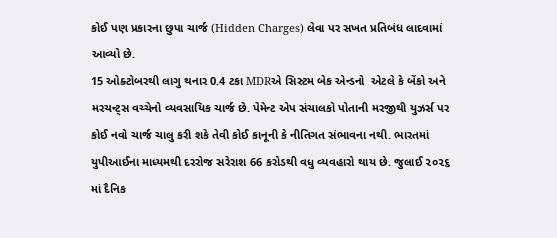કોઈ પણ પ્રકારના છુપા ચાર્જ (Hidden Charges) લેવા પર સખત પ્રતિબંધ લાદવામાં આવ્યો છે.
15 ઓક્ટોબરથી લાગુ થનાર 0.4 ટકા MDRએ સિસ્ટમ બેક એન્ડનો  એટલે કે બેંકો અને મરચન્ટ્સ વચ્ચેનો વ્યવસાયિક ચાર્જ છે. પેમેન્ટ એપ સંચાલકો પોતાની મરજીથી યુઝર્સ પર કોઈ નવો ચાર્જ ચાલુ કરી શકે તેવી કોઈ કાનૂની કે નીતિગત સંભાવના નથી. ભારતમાં યુપીઆઈના માધ્યમથી દરરોજ સરેરાશ 66 કરોડથી વધુ વ્યવહારો થાય છે. જુલાઈ ૨૦૨૬ માં દૈનિક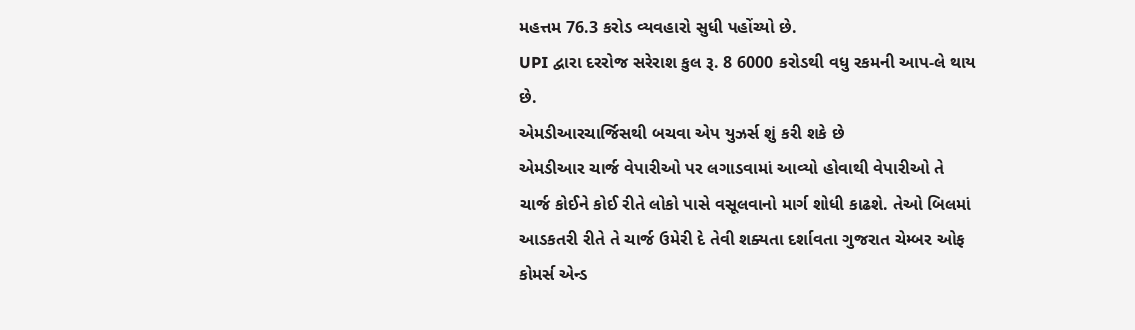મહત્તમ 76.3 કરોડ વ્યવહારો સુધી પહોંચ્યો છે.
UPI દ્વારા દરરોજ સરેરાશ કુલ રૂ. 8 6000 કરોડથી વધુ રકમની આપ-લે થાય છે.
એમડીઆરચાર્જિસથી બચવા એપ યુઝર્સ શું કરી શકે છે
એમડીઆર ચાર્જ વેપારીઓ પર લગાડવામાં આવ્યો હોવાથી વેપારીઓ તે ચાર્જ કોઈને કોઈ રીતે લોકો પાસે વસૂલવાનો માર્ગ શોધી કાઢશે. તેઓ બિલમાં આડકતરી રીતે તે ચાર્જ ઉમેરી દે તેવી શક્યતા દર્શાવતા ગુજરાત ચેમ્બર ઓફ કોમર્સ એન્ડ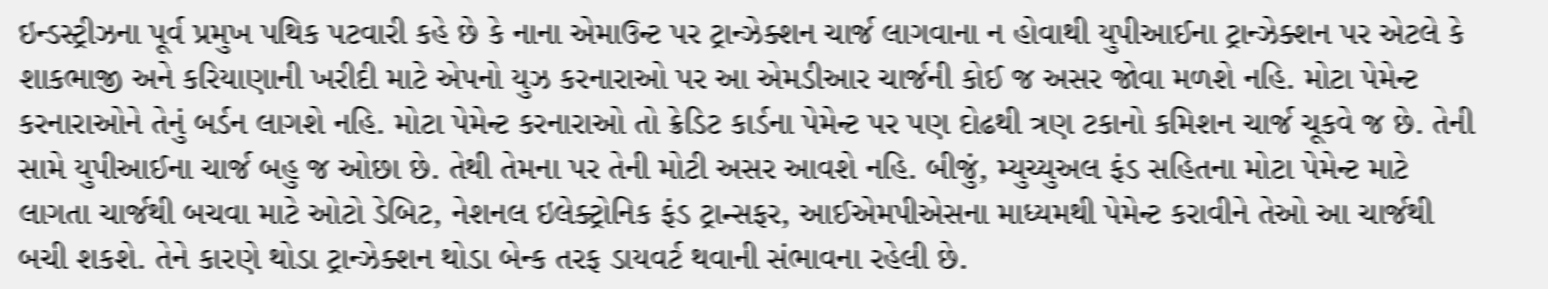ઇન્ડસ્ટ્રીઝના પૂર્વ પ્રમુખ પથિક પટવારી કહે છે કે નાના એમાઉન્ટ પર ટ્રાન્ઝેક્શન ચાર્જ લાગવાના ન હોવાથી યુપીઆઈના ટ્રાન્ઝેક્શન પર એટલે કે શાકભાજી અને કરિયાણાની ખરીદી માટે એપનો યુઝ કરનારાઓ પર આ એમડીઆર ચાર્જની કોઈ જ અસર જોવા મળશે નહિ. મોટા પેમેન્ટ કરનારાઓને તેનું બર્ડન લાગશે નહિ. મોટા પેમેન્ટ કરનારાઓ તો ક્રેડિટ કાર્ડના પેમેન્ટ પર પણ દોઢથી ત્રણ ટકાનો કમિશન ચાર્જ ચૂકવે જ છે. તેની સામે યુપીઆઈના ચાર્જ બહુ જ ઓછા છે. તેથી તેમના પર તેની મોટી અસર આવશે નહિ. બીજું, મ્યુચ્યુઅલ ફંડ સહિતના મોટા પેમેન્ટ માટે લાગતા ચાર્જથી બચવા માટે ઓટો ડેબિટ, નેશનલ ઇલેક્ટ્રોનિક ફંડ ટ્રાન્સફર, આઈએમપીએસના માધ્યમથી પેમેન્ટ કરાવીને તેઓ આ ચાર્જથી બચી શકશે. તેને કારણે થોડા ટ્રાન્ઝેક્શન થોડા બેન્ક તરફ ડાયવર્ટ થવાની સંભાવના રહેલી છે.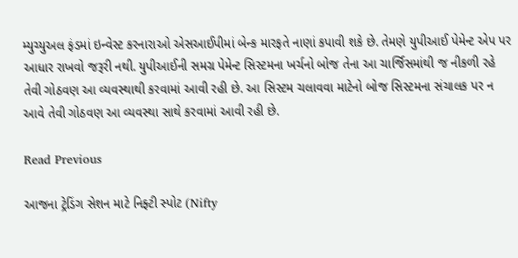મ્યુચ્યુઅલ ફંડમાં ઇન્વેસ્ટ કરનારાઓ એસઆઈપીમાં બેન્ક મારફતે નાણાં કપાવી શકે છે. તેમણે યુપીઆઈ પેમેન્ટ એપ પર આધાર રાખવો જરૂરી નથી. યુપીઆઈની સમગ્ર પેમેન્ટ સિસ્ટમના ખર્ચનો બોજ તેના આ ચાર્જિસમાંથી જ નીકળી રહે તેવી ગોઠવણ આ વ્યવસ્થાથી કરવામાં આવી રહી છે. આ સિસ્ટમ ચલાવવા માટેનો બોજ સિસ્ટમના સંચાલક પર ન આવે તેવી ગોઠવણ આ વ્યવસ્થા સાથે કરવામાં આવી રહી છે.

Read Previous

આજના ટ્રેડિંગ સેશન માટે નિફ્ટી સ્પોટ (Nifty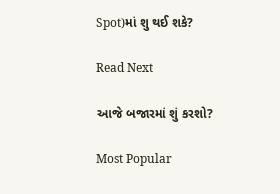Spot)માં શુ થઈ શકે?

Read Next

આજે બજારમાં શું કરશો?

Most Popular